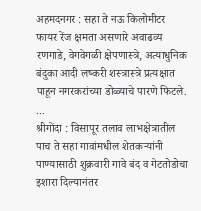अहमदनगर : सहा ते नऊ किलोमीटर फायर रेंज क्षमता असणारे अवाढव्य रणगाडे, वेगवेगळी क्षेपणास्त्रे, अत्याधुनिक बंदुका आदी लष्करी शस्त्रास्त्रे प्रत्यक्षात पाहून नगरकरांच्या डोळ्याचे पारणे फिटले. ...
श्रीगोंदा : विसापूर तलाव लाभक्षेत्रातील पाच ते सहा गावांमधील शेतकऱ्यांनी पाण्यासाठी शुक्रवारी गावे बंद व गेटतोडोचा इशारा दिल्यानंतर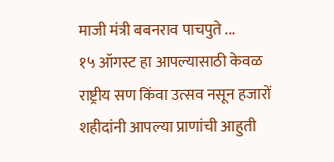माजी मंत्री बबनराव पाचपुते ...
१५ ऑगस्ट हा आपल्यासाठी केवळ राष्ट्रीय सण किंवा उत्सव नसून हजारों शहीदांनी आपल्या प्राणांची आहुती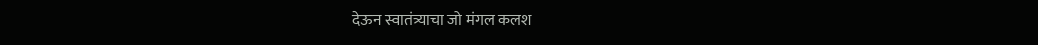देऊन स्वातंत्र्याचा जो मंगल कलश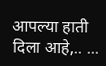आपल्या हाती दिला आहे,.. ...